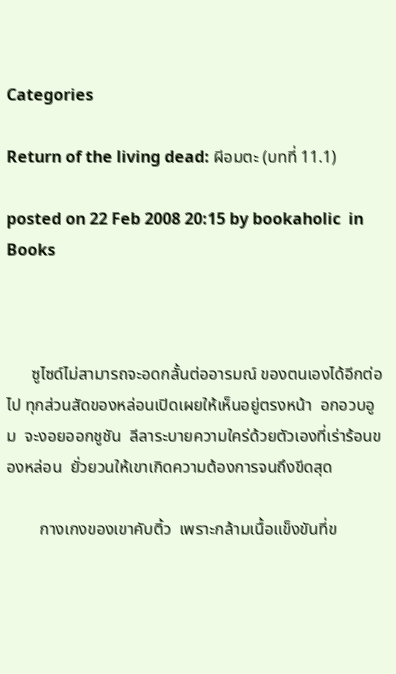Categories

Return of the living dead: ผีอมตะ (บทที่ 11.1)

posted on 22 Feb 2008 20:15 by bookaholic  in Books



      ซูไซด์ไม่สามารถจะอดกลั้นต่ออารมณ์ ของตนเองได้อีกต่อไป ทุกส่วนสัดของหล่อนเปิดเผยให้เห็นอยู่ตรงหน้า  อกอวบอูม  จะงอยออกชูชัน  ลีลาระบายความใคร่ด้วยตัวเองที่เร่าร้อนของหล่อน  ยั่วยวนให้เขาเกิดความต้องการจนถึงขีดสุด

        กางเกงของเขาคับติ้ว  เพราะกล้ามเนื้อแข็งขันที่ข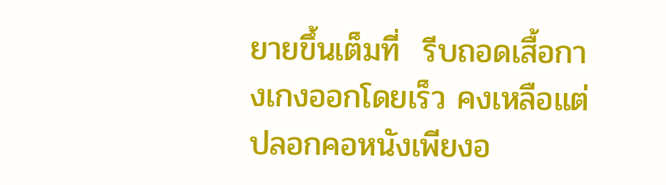ยายขึ้นเต็มที่  รีบถอดเสื้อกางเกงออกโดยเร็ว คงเหลือแต่ปลอกคอหนังเพียงอ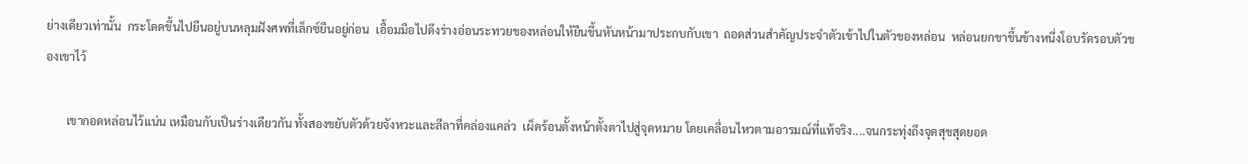ย่างเดียวเท่านั้น  กระโดดขึ้นไปยืนอยู่บนหลุมฝังศพที่เล็กซ์ยืนอยู่ก่อน  เอื้อมมือไปดึงร่างอ่อนระทวยของหล่อนให้ยืนขึ้นหันหน้ามาประกบกับเขา  ถอดส่วนสำคัญประจำตัวเข้าไปในตัวของหล่อน  หล่อนยกขาขึ้นข้างหนึ่งโอบรัดรอบตัวของเขาไว้

       เขากอดหล่อนไว้แน่น เหมือนกับเป็นร่างเดียวกัน ทั้งสองขยับตัวด้วยจังหวะและลีลาที่คล่องแคล่ว  เผ็ดร้อนตั้งหน้าตั้งตาไปสู่จุดหมาย โดยเคลื่อนไหวตามอารมณ์ที่แท้จริง....จนกระทุ่งถึงจุดสุขสุดยอด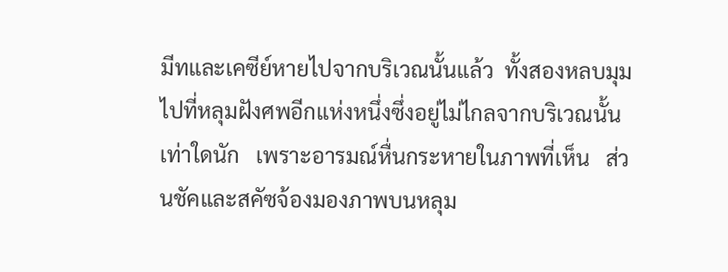มีทและเคซีย์หายไปจากบริเวณนั้นแล้ว  ทั้งสองหลบมุมไปที่หลุมฝังศพอีกแห่งหนึ่งซึ่งอยู่ไม่ไกลจากบริเวณนั้นเท่าใดนัก   เพราะอารมณ์หื่นกระหายในภาพที่เห็น   ส่วนชัคและสคัซจ้องมองภาพบนหลุม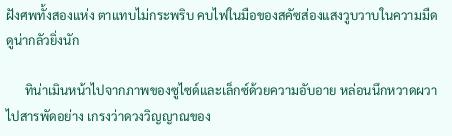ฝังศพทั้งสองแห่ง ตาแทบไม่กระพริบ คบไฟในมือของสคัซส่องแสงวูบวาบในความมืด  ดูน่ากลัวยิ่งนัก

      ทิน่าเมินหน้าไปจากภาพของซูไซด์และเล็กซ์ด้วยความอับอาย หล่อนนึกหวาดผวาไปสารพัดอย่าง เกรงว่าดวงวิญญาณของ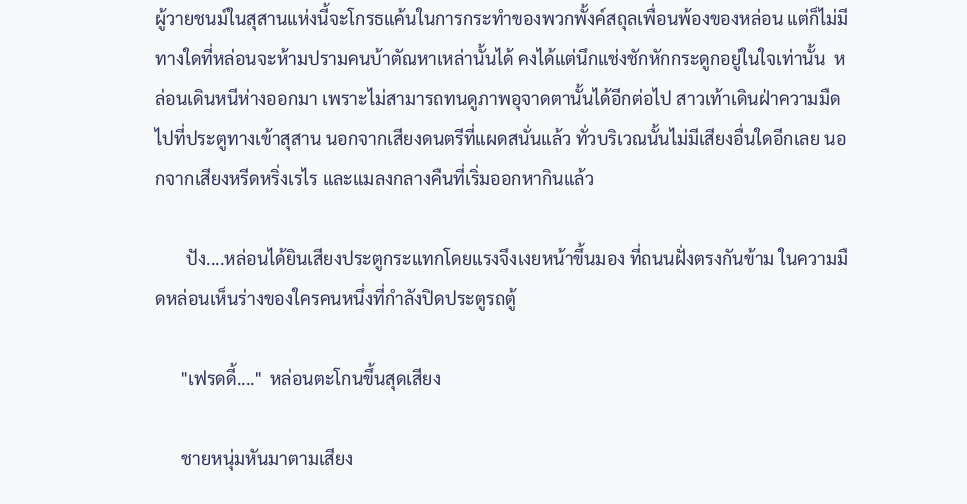ผู้วายชนม์ในสุสานแห่งนี้จะโกรธแค้นในการกระทำของพวกพั้งค์สถุลเพื่อนพ้องของหล่อน แต่ก็ไม่มีทางใดที่หล่อนจะห้ามปรามคนบ้าตัณหาเหล่านั้นได้ คงได้แต่นึกแช่งชักหักกระดูกอยู่ในใจเท่านั้น  หล่อนเดินหนีห่างออกมา เพราะไม่สามารถทนดูภาพอุจาดตานั้นได้อีกต่อไป สาวเท้าเดินฝ่าความมืดไปที่ประตูทางเข้าสุสาน นอกจากเสียงดนตรีที่แผดสนั่นแล้ว ทั่วบริเวณนั้นไม่มีเสียงอื่นใดอีกเลย นอกจากเสียงหรีดหริ่งเรไร และแมลงกลางคืนที่เริ่มออกหากินแล้ว

       ปัง....หล่อนได้ยินเสียงประตูกระแทกโดยแรงจึงเงยหน้าขึ้นมอง ที่ถนนฝั่งตรงกันข้าม ในความมืดหล่อนเห็นร่างของใครคนหนึ่งที่กำลังปิดประตูรถตู้

      "เฟรดดี้...."  หล่อนตะโกนขึ้นสุดเสียง

      ชายหนุ่มหันมาตามเสียง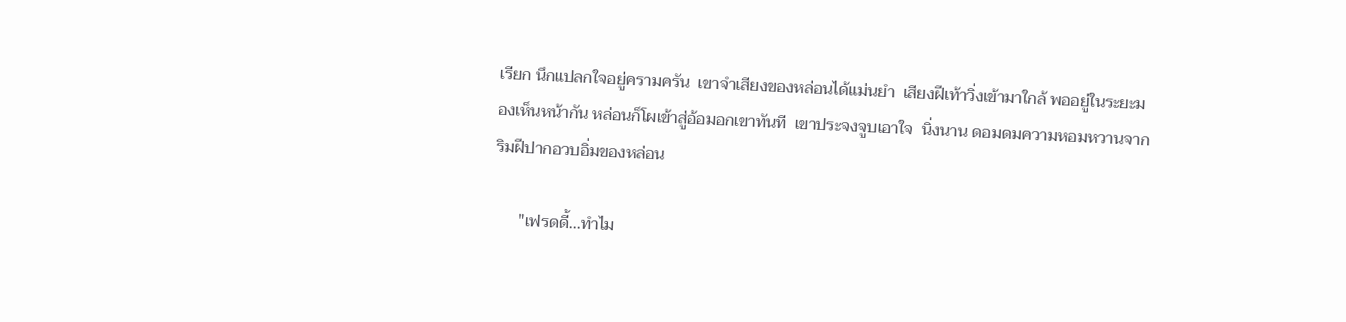เรียก นึกแปลกใจอยู่ครามครัน  เขาจำเสียงของหล่อนได้แม่นยำ  เสียงฝีเท้าวิ่งเข้ามาใกล้ พออยู่ในระยะมองเห็นหน้ากัน หล่อนก็โผเข้าสู่อ้อมอกเขาทันที  เขาประจงจูบเอาใจ  นิ่งนาน ดอมดมความหอมหวานจากริมฝีปากอวบอิ่มของหล่อน

      "เฟรดดี้...ทำไม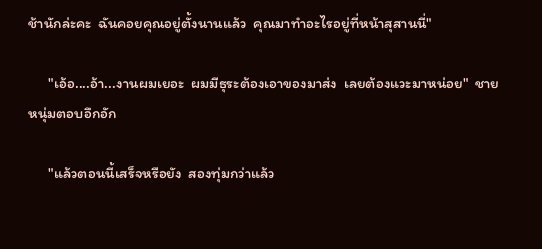ช้านักล่ะคะ  ฉันคอยคุณอยู่ตั้งนานแล้ว  คุณมาทำอะไรอยู่ที่หน้าสุสานนี่"

      "เอ้อ....อ้า...งานผมเยอะ  ผมมีธุระต้องเอาของมาส่ง  เลยต้องแวะมาหน่อย"  ชายหนุ่มตอบอึกอัก

      "แล้วตอนนี้เสร็จหรือยัง  สองทุ่มกว่าแล้ว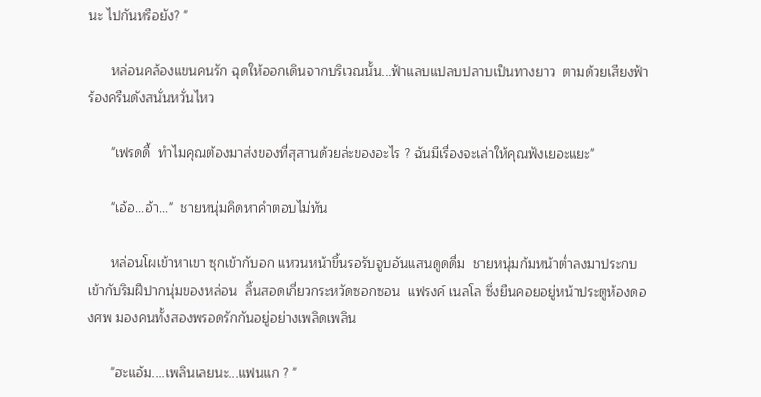นะ ไปกันหรือยัง? "

      หล่อนคล้องแขนคนรัก ฉุดให้ออกเดินจากบริเวณนั้น...ฟ้าแลบแปลบปลาบเป็นทางยาว  ตามด้วยเสียงฟ้าร้องครืนดังสนั่นหวั่นไหว

      "เฟรดดี้  ทำไมคุณต้องมาส่งของที่สุสานด้วยล่ะของอะไร ? ฉันมีเรื่องจะเล่าให้คุณฟังเยอะแยะ"

      "เอ้อ...อ้า..."  ชายหนุ่มคิดหาคำตอบไม่ทัน

      หล่อนโผเข้าหาเขา ซุกเข้ากับอก แหวนหน้าขึ้นรอรับจูบอันแสนดูดดื่ม  ชายหนุ่มก้มหน้าต่ำลงมาประกบเข้ากับริมฝีปากนุ่มของหล่อน  ลิ้นสอดเกี่ยวกระหวัดซอกซอน  แฟรงค์ เนลโล ซึ่งยืนคอยอยู่หน้าประตูห้องดองศพ มองคนทั้งสองพรอดรักกันอยู่อย่างเพลิดเพลิน

      "ฮะแอ้ม....เพลินเลยนะ...แฟนแก ? "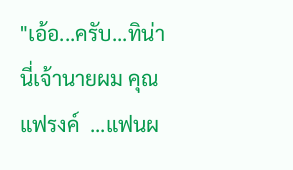"เอ้อ...ครับ...ทิน่า นี่เจ้านายผม คุณแฟรงค์  ...แฟนผ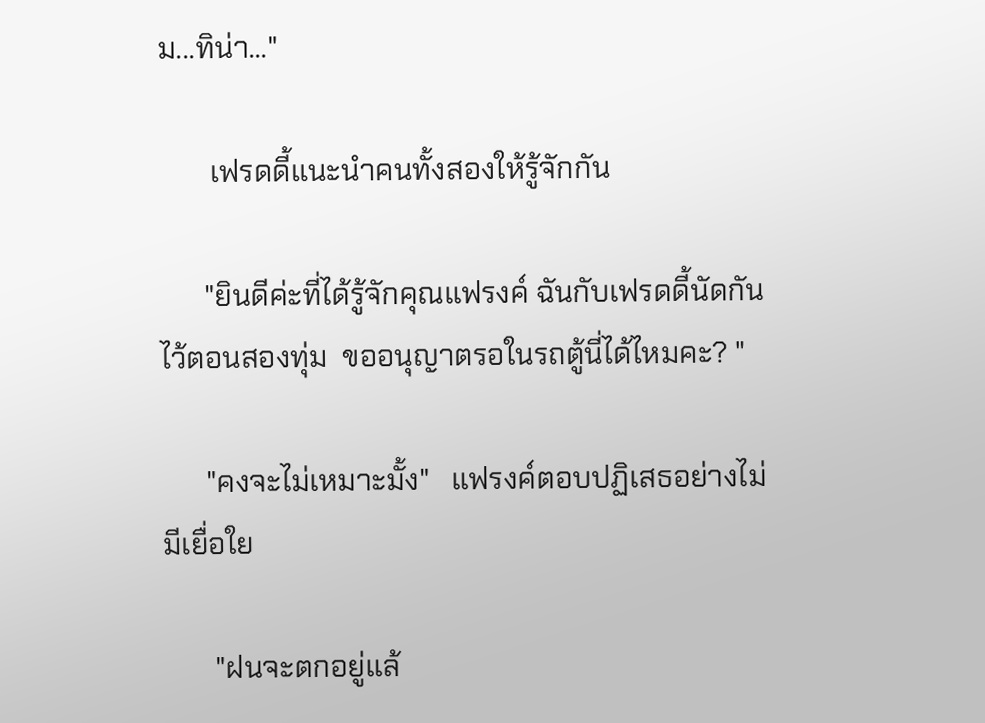ม...ทิน่า..."

       เฟรดดี้แนะนำคนทั้งสองให้รู้จักกัน

      "ยินดีค่ะที่ได้รู้จักคุณแฟรงค์ ฉันกับเฟรดดี้นัดกันไว้ตอนสองทุ่ม  ขออนุญาตรอในรถตู้นี่ได้ไหมคะ? "

      "คงจะไม่เหมาะมั้ง"   แฟรงค์ตอบปฏิเสธอย่างไม่มีเยื่อใย

       "ฝนจะตกอยู่แล้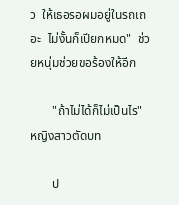ว  ให้เธอรอผมอยู่ในรถเถอะ  ไม่งั้นก็เปียกหมด"  ช่วยหนุ่มช่วยขอร้องให้อีก

       "ถ้าไม่ได้ก็ไม่เป็นไร"  หญิงสาวตัดบท

       ป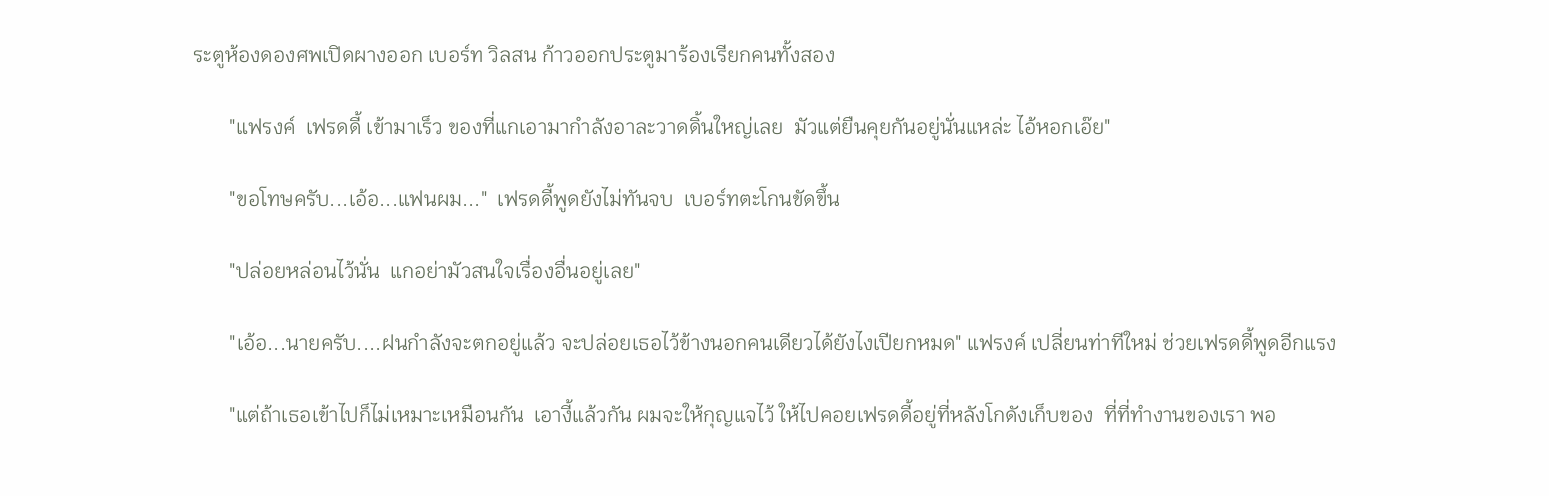ระตูห้องดองศพเปิดผางออก เบอร์ท วิลสน ก้าวออกประตูมาร้องเรียกคนทั้งสอง

       "แฟรงค์  เฟรดดี้ เข้ามาเร็ว ของที่แกเอามากำลังอาละวาดดิ้นใหญ่เลย  มัวแต่ยืนคุยกันอยู่นั่นแหล่ะ ไอ้หอกเอ๊ย"

       "ขอโทษครับ...เอ้อ...แฟนผม..."  เฟรดดี้พูดยังไม่ทันจบ  เบอร์ทตะโกนขัดขึ้น

       "ปล่อยหล่อนไว้นั่น  แกอย่ามัวสนใจเรื่องอื่นอยู่เลย"

       "เอ้อ...นายครับ....ฝนกำลังจะตกอยู่แล้ว จะปล่อยเธอไว้ข้างนอกคนเดียวได้ยังไงเปียกหมด" แฟรงค์ เปลี่ยนท่าทีใหม่ ช่วยเฟรดดี้พูดอีกแรง

       "แต่ถ้าเธอเข้าไปก็ไม่เหมาะเหมือนกัน  เอางี้แล้วกัน ผมจะให้กุญแจไว้ ให้ไปคอยเฟรดดี้อยู่ที่หลังโกดังเก็บของ  ที่ที่ทำงานของเรา พอ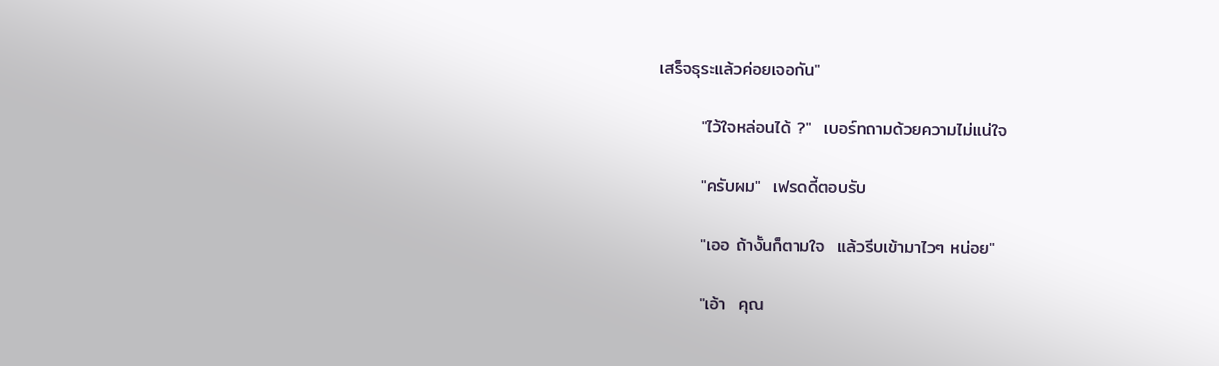เสร็จธุระแล้วค่อยเจอกัน"

       "ไว้ใจหล่อนได้ ?"  เบอร์ทถามด้วยความไม่แน่ใจ

       "ครับผม"  เฟรดดี้ตอบรับ

       "เออ ถ้างั้นก็ตามใจ  แล้วรีบเข้ามาไวๆ หน่อย"

       "เอ้า  คุณ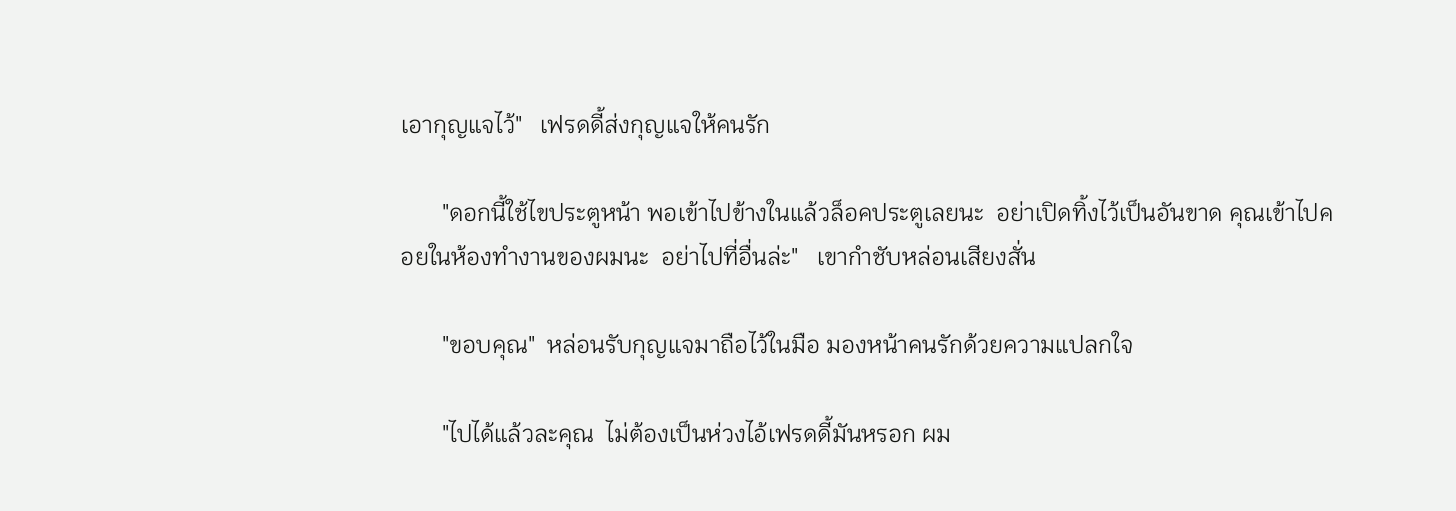เอากุญแจไว้"   เฟรดดี้ส่งกุญแจให้คนรัก

       "ดอกนี้ใช้ไขประตูหน้า พอเข้าไปข้างในแล้วล็อคประตูเลยนะ  อย่าเปิดทิ้งไว้เป็นอันขาด คุณเข้าไปคอยในห้องทำงานของผมนะ  อย่าไปที่อื่นล่ะ"   เขากำชับหล่อนเสียงสั่น

       "ขอบคุณ"  หล่อนรับกุญแจมาถือไว้ในมือ มองหน้าคนรักด้วยความแปลกใจ

       "ไปได้แล้วละคุณ  ไม่ต้องเป็นห่วงไอ้เฟรดดี้มันหรอก ผม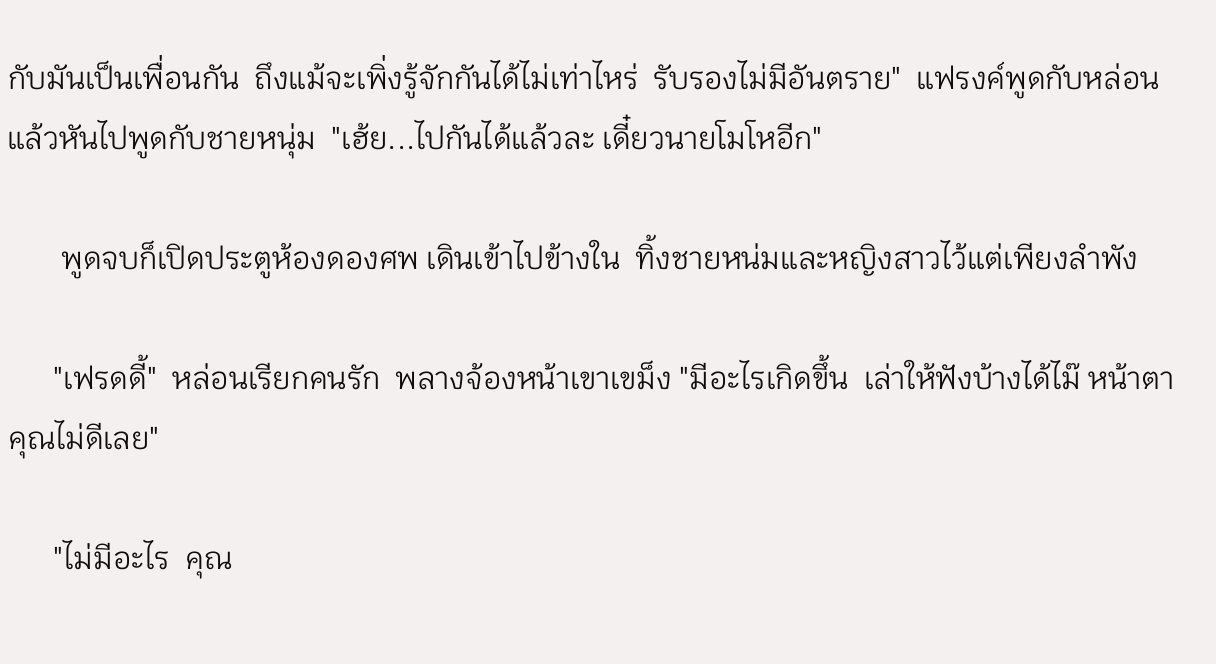กับมันเป็นเพื่อนกัน  ถึงแม้จะเพิ่งรู้จักกันได้ไม่เท่าไหร่  รับรองไม่มีอันตราย"  แฟรงค์พูดกับหล่อนแล้วหันไปพูดกับชายหนุ่ม  "เฮ้ย...ไปกันได้แล้วละ เดี๋ยวนายโมโหอีก"

       พูดจบก็เปิดประตูห้องดองศพ เดินเข้าไปข้างใน  ทิ้งชายหน่มและหญิงสาวไว้แต่เพียงลำพัง

      "เฟรดดี้"  หล่อนเรียกคนรัก  พลางจ้องหน้าเขาเขม็ง "มีอะไรเกิดขึ้น  เล่าให้ฟังบ้างได้ไม๊ หน้าตาคุณไม่ดีเลย"

      "ไม่มีอะไร  คุณ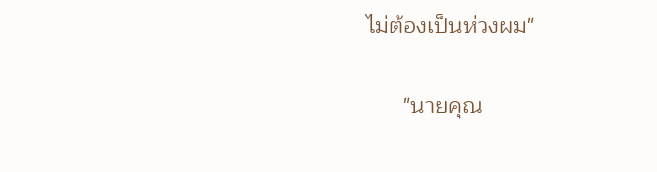ไม่ต้องเป็นห่วงผม"

      "นายคุณ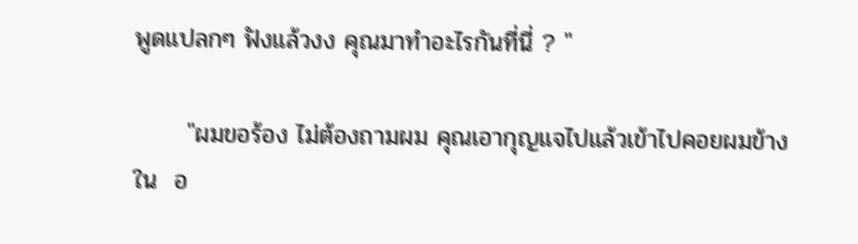พูดแปลกๆ ฟังแล้วงง คุณมาทำอะไรกันที่นี่ ? "

      "ผมขอร้อง ไม่ต้องถามผม คุณเอากุญแจไปแล้วเข้าไปคอยผมข้างใน  อ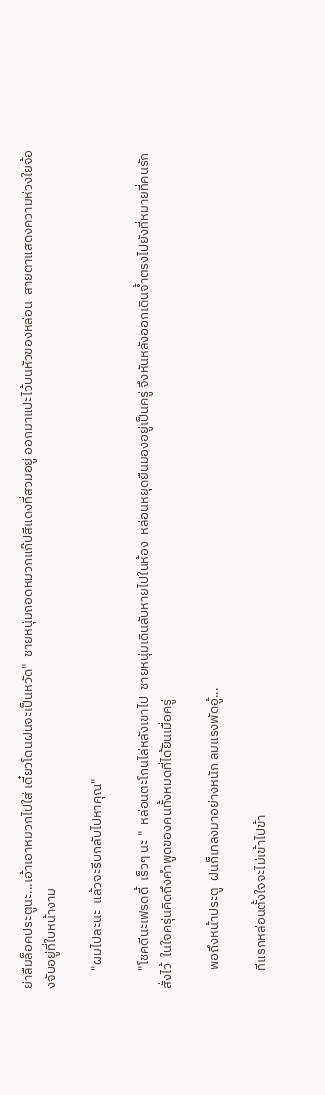ย่าลืมล็อคประตูนะ...เอ้าเอาหมวกไปใส่ เดี๋ยวโดนฝนจะเป็นหวัด"  ชายหนุ่มถอดหมวกแก๊ปสีแดงที่สวมอยู่ ออกมาแปะไว้บนหัวของหล่อน  สายตาแสดงความห่วงใยจ้องจับอยู่ที่ใบหน้างาม

      "ผมไปละนะ  แล้วจะรีบกลับไปหาคุณ"

      "โชคดีนะเฟรดดี้  เร็วๆ นะ "  หล่อนตะโกนไล่หลังเขาไป  ชายหนุ่มเดินลับหายไปในห้อง  หล่อนหยุดยืนมองอยู่เป็นครู่ จึงหันหลังออกเดินจ้ำตรงไปยังที่หมายที่คนรักสั่งไว้  ในใจครุ่นคิดถึงคำพูดของคนทั้งหมดที่ได้ยินเมื่อครู่

      พอถึงหน้าประตู  ฝนก็เทลงมาอย่างหนัก ลมแรงพัดอู้...

      ทีแรกหล่อนตั้งใจจะไม่เข้าไปข้า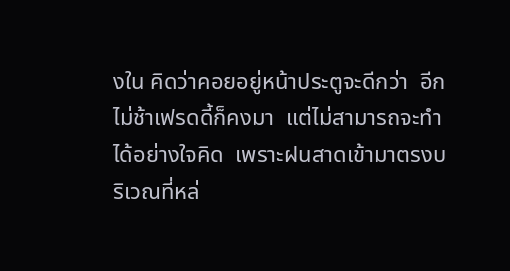งใน คิดว่าคอยอยู่หน้าประตูจะดีกว่า  อีกไม่ช้าเฟรดดี้ก็คงมา  แต่ไม่สามารถจะทำได้อย่างใจคิด  เพราะฝนสาดเข้ามาตรงบริเวณที่หล่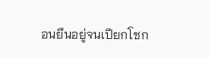อนยืนอยู่จนเปียกโชก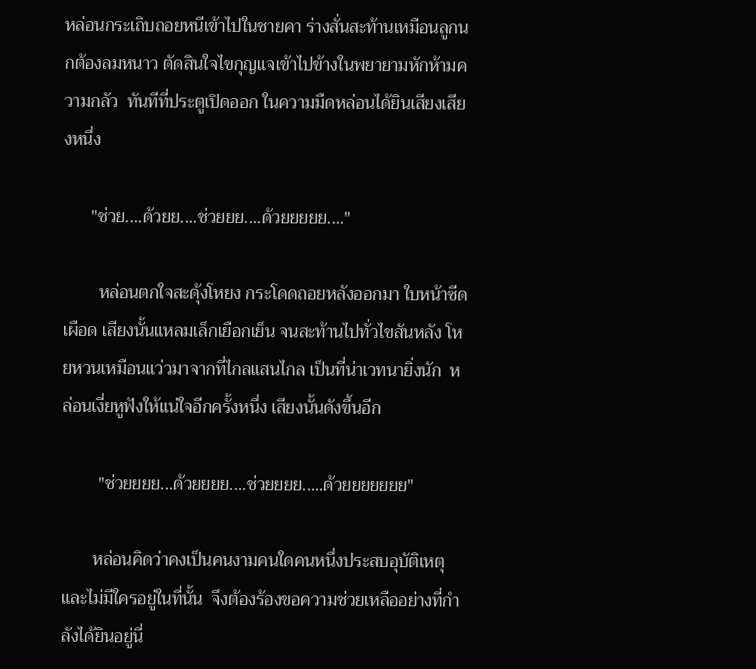หล่อนกระเถิบถอยหนีเข้าไปในชายคา ร่างสั่นสะท้านเหมือนลูกนกต้องลมหนาว ตัดสินใจไขกุญแจเข้าไปข้างในพยายามหักห้ามความกลัว  ทันทีที่ประตูเปิดออก ในความมืดหล่อนได้ยินเสียงเสียงหนึ่ง

      "ช่วย....ด้วยย....ช่วยยย....ด้วยยยยย...."

        หล่อนตกใจสะดุ้งโหยง กระโดดถอยหลังออกมา ใบหน้าซีดเผือด เสียงนั้นแหลมเล็กเยือกเย็น จนสะท้านไปทั่วไขสันหลัง โหยหวนเหมือนแว่วมาจากที่ไกลแสนไกล เป็นที่น่าเวทนายิ่งนัก  หล่อนเงี่ยหูฟังให้แน่ใจอีกครั้งหนึ่ง เสียงนั้นดังขึ้นอีก

        "ช่วยยยย...ด้วยยยย....ช่วยยยย.....ด้วยยยยยยย"

       หล่อนคิดว่าคงเป็นคนงามคนใดคนหนึ่งประสบอุบัติเหตุ และไม่มีใครอยู่ในที่นั้น  จึงต้องร้องขอความช่วยเหลืออย่างที่กำลังได้ยินอยู่นี่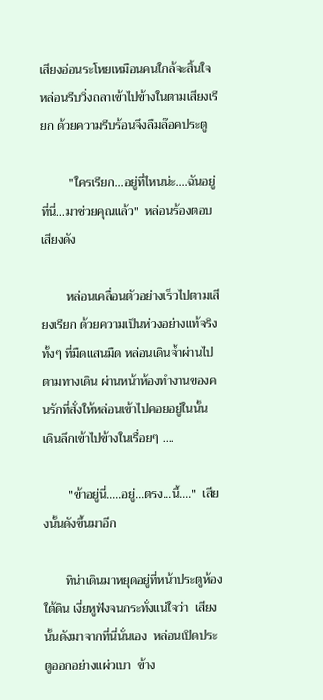เสียงอ่อนระโหยเหมือนคนใกล้จะสิ้นใจ  หล่อนรีบวิ่งถลาเข้าไปข้างในตามเสียงเรียก ด้วยความรีบร้อนจึงลืมล๊อคประตู

         "ใครเรียก...อยู่ที่ไหนน่ะ....ฉันอยู่ที่นี่...มาช่วยคุณแล้ว"  หล่อนร้องตอบเสียงดัง

        หล่อนเคลื่อนตัวอย่างเร็วไปตามเสียงเรียก ด้วยความเป็นห่วงอย่างแท้จริง ทั้งๆ ที่มืดแสนมืด หล่อนเดินจ้ำผ่านไปตามทางเดิน ผ่านหน้าห้องทำงานของคนรักที่สั่งให้หล่อนเข้าไปคอยอยู่ในนั้น  เดินลึกเข้าไปข้างในเรื่อยๆ ....

        "ข้าอยู่นี่.....อยู่...ตรง...นี้...."  เสียงนั้นดังขึ้นมาอีก

       ทิน่าเดินมาหยุดอยู่ที่หน้าประตูห้องใต้ดิน เงี่ยหูฟังจนกระทั่งแน่ใจว่า  เสียงนั้นดังมาจากที่นี่นั่นเอง  หล่อนเปิดประตูออกอย่างแผ่วเบา  ข้าง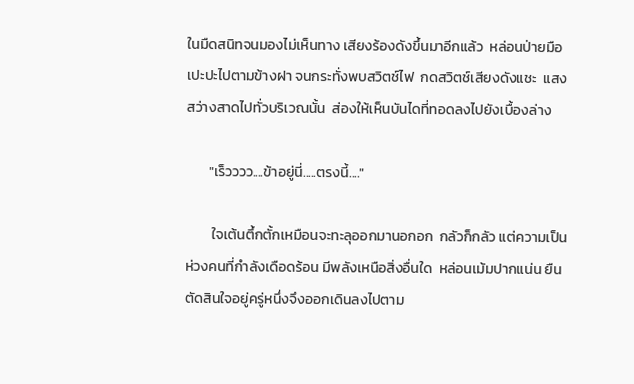ในมืดสนิทจนมองไม่เห็นทาง เสียงร้องดังขึ้นมาอีกแล้ว  หล่อนป่ายมือเปะปะไปตามข้างฝา จนกระทั่งพบสวิตช์ไฟ  กดสวิตช์เสียงดังแชะ  แสงสว่างสาดไปทั่วบริเวณนั้น  ส่องให้เห็นบันไดที่ทอดลงไปยังเบื้องล่าง

       "เร็วววว....ข้าอยู่นี่.....ตรงนี้...."

        ใจเต้นตึ้กตั้กเหมือนจะทะลุออกมานอกอก  กลัวก็กลัว แต่ความเป็นห่วงคนที่กำลังเดือดร้อน มีพลังเหนือสิ่งอื่นใด  หล่อนเม้มปากแน่น ยืนตัดสินใจอยู่ครู่หนึ่งจึงออกเดินลงไปตาม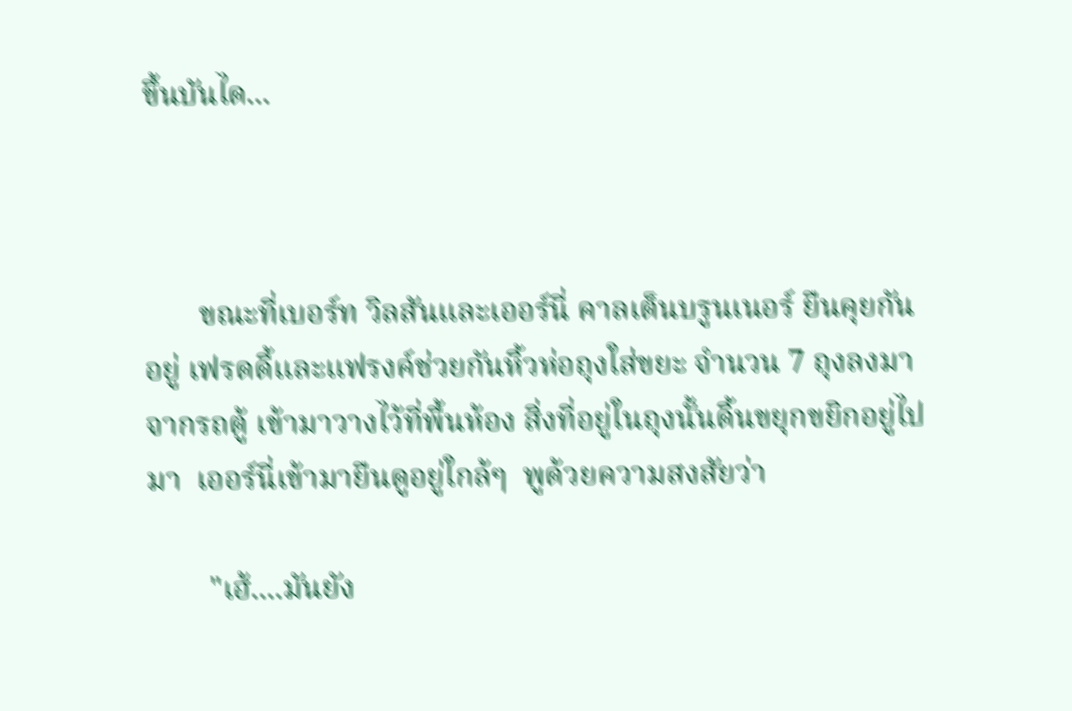ขึ้นบันได...



       ขณะที่เบอร์ท วิลสันและเออร์นี่ คาลเต็นบรูนเนอร์ ยืนคุยกันอยู่ เฟรดดี้และแฟรงค์ช่วยกันหิ้วห่อถุงใส่ขยะ จำนวน 7 ถุงลงมาจากรถตู้ เข้ามาวางไว้ที่พื้นห้อง สิ่งที่อยู่ในถุงนั้นดิ้นขยุกขยิกอยู่ไปมา  เออร์นี่เข้ามายืนดูอยู่ใกล้ๆ  พูด้วยความสงสัยว่า

        "เฮ้....มันยัง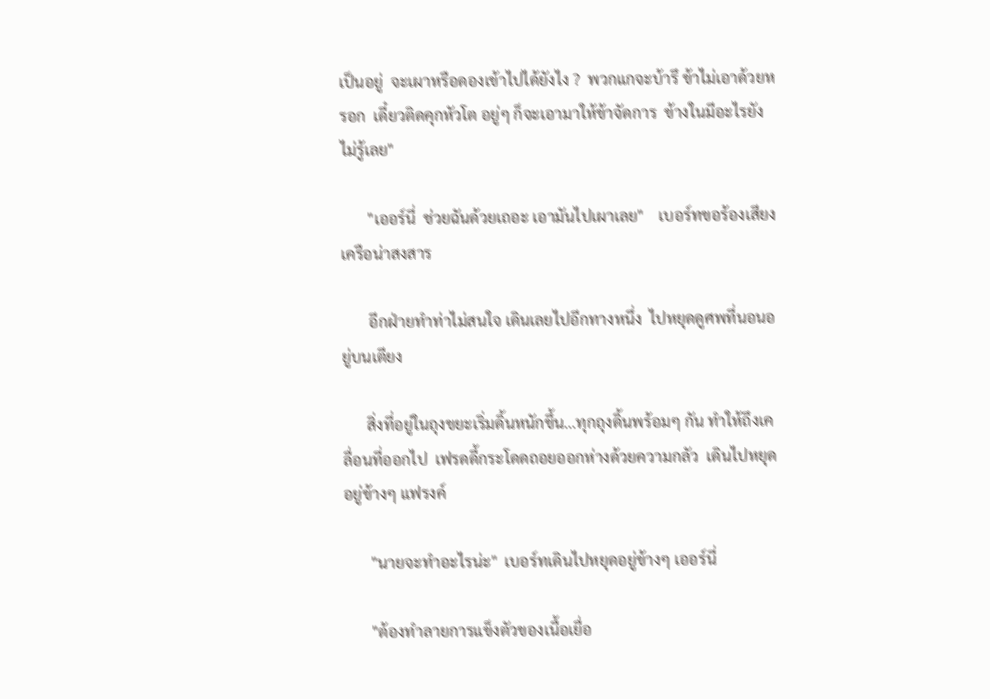เป็นอยู่  จะเผาหรือดองเข้าไปได้ยังไง ?  พวกแกจะบ้ารึ ข้าไม่เอาด้วยหรอก  เดี๋ยวติดคุกหัวโต อยู่ๆ ก็จะเอามาให้ข้าจัดการ  ข้างในมีอะไรยังไม่รู้เลย"

       "เออร์นี่  ช่วยฉันด้วยเถอะ เอามันไปเผาเลย"    เบอร์ทขอร้องเสียงเครือน่าสงสาร

       อีกฝ่ายทำท่าไม่สนใจ เดินเลยไปอีกทางหนึ่ง  ไปหยุดดูศพที่นอนอยู่บนเตียง

      สิ่งที่อยู่ในถุงขยะเริ่มดิ้นหนักขึ้น...ทุกถุงดิ้นพร้อมๆ กัน ทำให้ถึงเคลื่อนที่ออกไป  เฟรดดี้กระโดดถอยออกห่างด้วยความกลัว  เดินไปหยุดอยู่ข้างๆ แฟรงค์

       "นายจะทำอะไรน่ะ"  เบอร์ทเดินไปหยุดอยู่ข้างๆ เออร์นี่

       "ต้องทำลายการแข็งตัวของเนื้อเยื่อ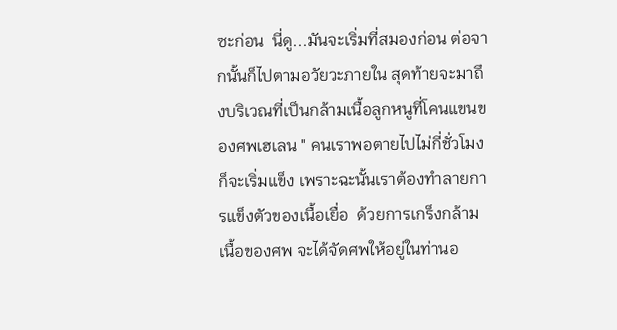ซะก่อน  นี่ดู...มันจะเริ่มที่สมองก่อน ต่อจากนั้นก็ไปตามอวัยวะภายใน สุดท้ายจะมาถึงบริเวณที่เป็นกล้ามเนื้อลูกหนูที่โคนแขนของศพเฮเลน " คนเราพอตายไปไม่กี่ชั่วโมงก็จะเริ่มแข็ง เพราะฉะนั้นเราต้องทำลายการแข็งตัวของเนื้อเยื่อ  ด้วยการเกร็งกล้ามเนื้อของศพ จะได้จัดศพให้อยู่ในท่านอ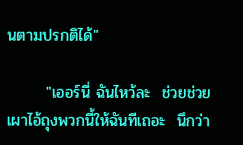นตามปรกติได้"

       "เออร์นี่ ฉันไหว้ละ  ช่วยช่วยเผาไอ้ถุงพวกนี้ให้ฉันทีเถอะ  นึกว่า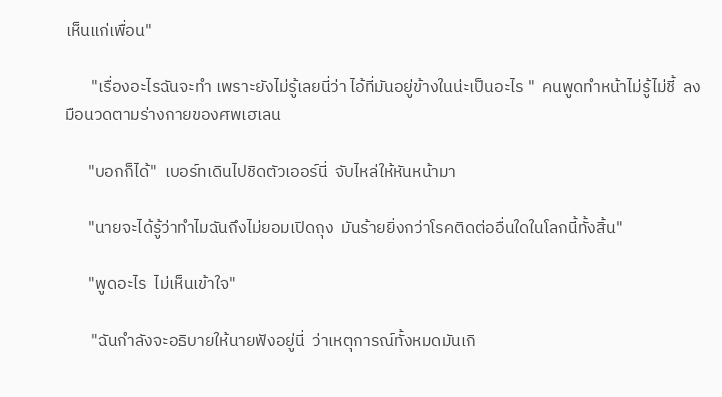เห็นแก่เพื่อน"

       "เรื่องอะไรฉันจะทำ เพราะยังไม่รู้เลยนี่ว่า ไอ้ที่มันอยู่ข้างในน่ะเป็นอะไร "  คนพูดทำหน้าไม่รู้ไม่ชี้  ลงมือนวดตามร่างกายของศพเฮเลน

      "บอกก็ได้"  เบอร์ทเดินไปชิดตัวเออร์นี่  จับไหล่ให้หันหน้ามา

      "นายจะได้รู้ว่าทำไมฉันถึงไม่ยอมเปิดถุง  มันร้ายยิ่งกว่าโรคติดต่ออื่นใดในโลกนี้ทั้งสิ้น"

      "พูดอะไร  ไม่เห็นเข้าใจ"

       "ฉันกำลังจะอธิบายให้นายฟังอยู่นี่  ว่าเหตุการณ์ทั้งหมดมันเกิ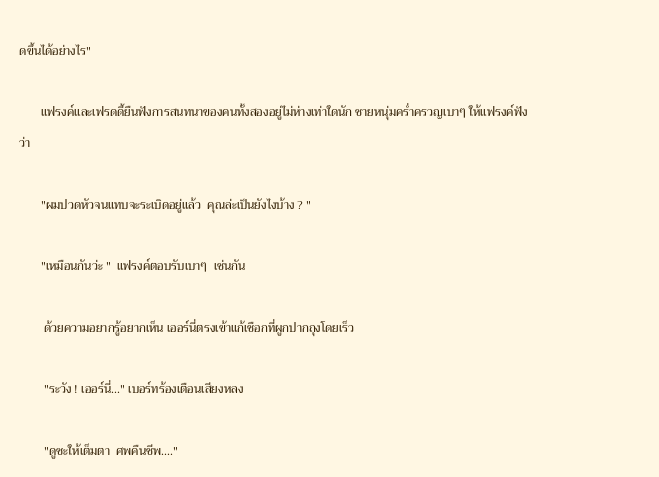ดขึ้นได้อย่างไร"

       แฟรงค์และเฟรดดี้ยืนฟังการสนทนาของคนทั้งสองอยู่ไม่ห่างเท่าใดนัก ชายหนุ่มคร่ำครวญเบาๆ ให้แฟรงค์ฟังว่า

       "ผมปวดหัวจนแทบจะระเบิดอยู่แล้ว  คุณล่ะเป็นยังไงบ้าง ? "

       "เหมือนกันว่ะ "  แฟรงค์ตอบรับเบาๆ  เช่นกัน

        ด้วยความอยากรู้อยากเห็น เออร์นี่ตรงเข้าแก้เชือกที่ผูกปากถุงโดยเร็ว

        "ระวัง ! เออร์นี่..." เบอร์ทร้องเตือนเสียงหลง

        "ดูซะให้เต็มตา  ศพคืนชีพ...."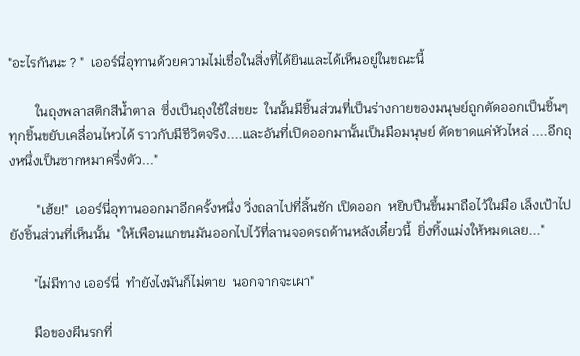"อะไรกันนะ ? "  เออร์นี่อุทานด้วยความไม่เชื่อในสิ่งที่ได้ยินและได้เห็นอยู่ในขณะนี้

        ในถุงพลาสติกสีน้ำตาล  ซึ่งเป็นถุงใช้ใส่ขยะ  ในนั้นมีชิ้นส่วนที่เป็นร่างกายของมนุษย์ถูกตัดออกเป็นชิ้นๆ ทุกชิ้นขยับเคลื่อนไหวได้ ราวกับมีชีวิตจริง....และอันที่เปิดออกมานั้นเป็นมือมนุษย์ ตัดขาดแค่หัวไหล่ ....อีกถุงหนึ่งเป็นซากหมาครึ่งตัว..."

        "เฮ้ย!"  เออร์นี่อุทานออกมาอีกครั้งหนึ่ง วิ่งถลาไปที่ลิ้นชัก เปิดออก  หยิบปืนขึ้นมาถือไว้ในมือ เล็งเป้าไปยังชิ้นส่วนที่เห็นนั้น  "ให้เพือนแกขนมันออกไปไว้ที่ลานจอดรถด้านหลังเดี๋ยวนี้  ยิ่งทิ้งแม่งให้หมดเลย..."

       "ไม่มีทาง เออร์นี่  ทำยังไงมันก็ไม่ตาย  นอกจากจะเผา"

       มือของผีนรกที่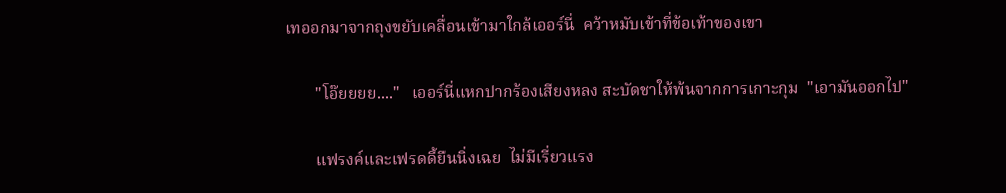เทออกมาจากถุงขยับเคลื่อนเข้ามาใกล้เออร์นี่  คว้าหมับเข้าที่ข้อเท้าของเขา

       "โอ๊ยยยย...."   เออร์นี่แหกปากร้องเสียงหลง สะบัดชาให้พ้นจากการเกาะกุม  "เอามันออกไป"

       แฟรงค์และเฟรดดี้ยืนนิ่งเฉย  ไม่มีเรี่ยวแรง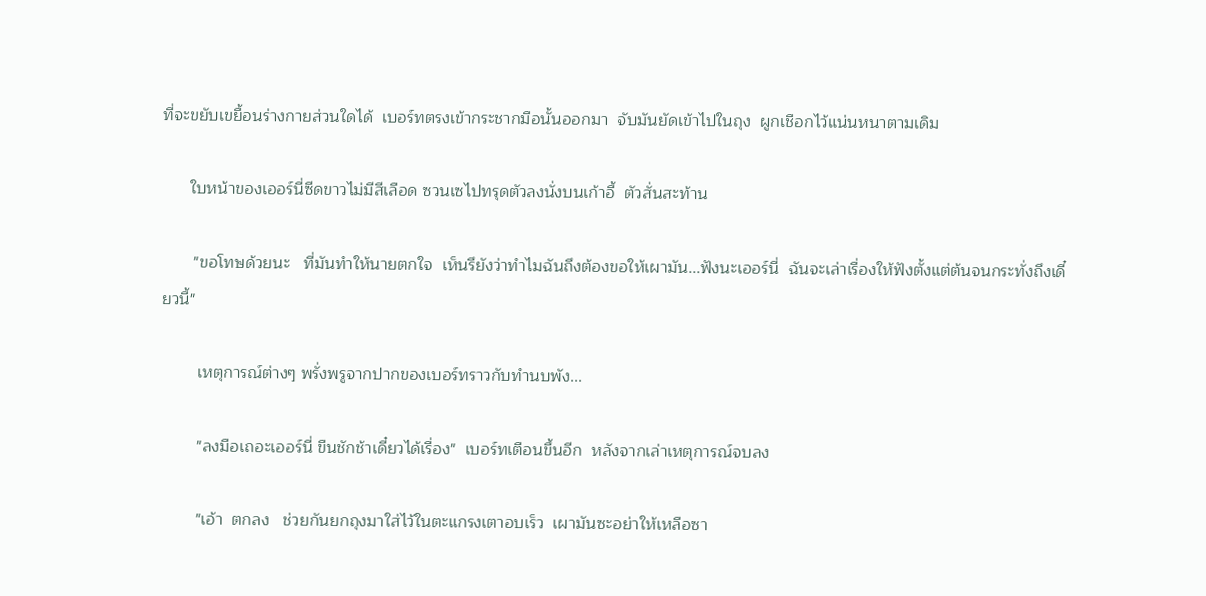ที่จะขยับเขยื้อนร่างกายส่วนใดได้  เบอร์ทตรงเข้ากระชากมือนั้นออกมา  จับมันยัดเข้าไปในถุง  ผูกเชือกไว้แน่นหนาตามเดิม

      ใบหน้าของเออร์นี่ซีดขาวไม่มีสีเลือด ซวนเซไปทรุดตัวลงนั่งบนเก้าอี้  ตัวสั่นสะท้าน

       "ขอโทษด้วยนะ   ที่มันทำให้นายตกใจ  เห็นรึยังว่าทำไมฉันถึงต้องขอให้เผามัน...ฟังนะเออร์นี่  ฉันจะเล่าเรื่องให้ฟังตั้งแต่ต้นจนกระทั่งถึงเดี๋ยวนี้"

        เหตุการณ์ต่างๆ พรั่งพรูจากปากของเบอร์ทราวกับทำนบพัง...

        "ลงมือเถอะเออร์นี่ ขืนชักช้าเดี๋ยวได้เรื่อง"  เบอร์ทเตือนขึ้นอีก  หลังจากเล่าเหตุการณ์จบลง

        "เอ้า  ตกลง   ช่วยกันยกถุงมาใส่ไว้ในตะแกรงเตาอบเร็ว  เผามันซะอย่าให้เหลือซา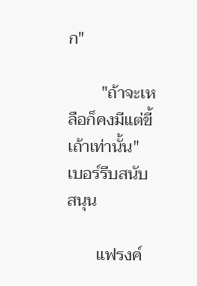ก"

        "ถ้าจะเหลือก็คงมีแต่ขี้เถ้าเท่านั้น"   เบอร์รีบสนับสนุน

       แฟรงค์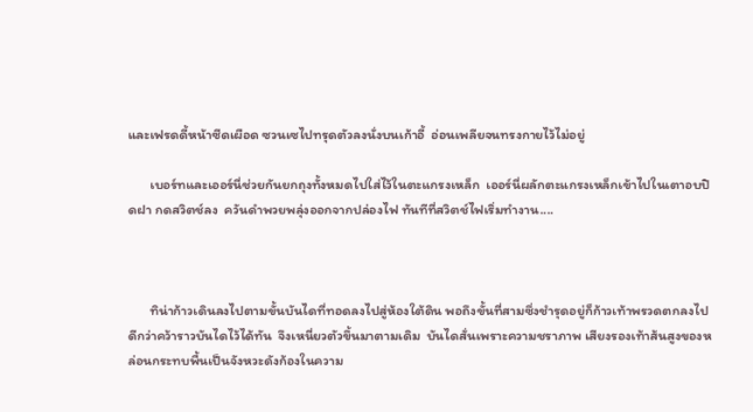และเฟรดดี้หน้าซีดเผือด ซวนเซไปทรุดตัวลงนั่งบนเก้าอี้  อ่อนเพลียจนทรงกายไว้ไม่อยู่

       เบอร์ทและเออร์นี่ช่วยกันยกถุงทั้งหมดไปใส่ไว้ในตะแกรงเหล็ก  เออร์นี่ผลักตะแกรงเหล็กเข้าไปในเตาอบปิดฝา กดสวิตช์ลง  ควันดำพวยพลุ่งออกจากปล่องไฟ ทันทีที่สวิตช์ไฟเริ่มทำงาน....



       ทิน่าก้าวเดินลงไปตามขั้นบันไดที่ทอดลงไปสู่ห้องใต้ดิน พอถึงขั้นที่สามซึ่งชำรุดอยู่ก็ก้าวเท้าพรวดตกลงไป  ดีกว่าคว้าราวบันไดไว้ได้ทัน  จึงเหนี่ยวตัวขึ้นมาตามเดิม  บันไดสั่นเพราะความชราภาพ เสียงรองเท้าส้นสูงของหล่อนกระทบพื้นเป็นจังหวะดังก้องในความ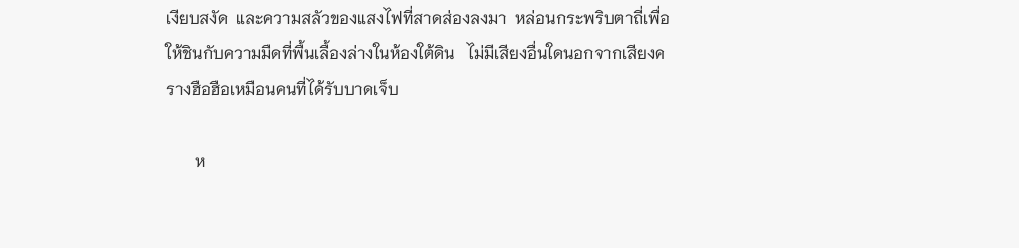เงียบสงัด  และความสลัวของแสงไฟที่สาดส่องลงมา  หล่อนกระพริบตาถี่เพื่อให้ชินกับความมืดที่พื้นเลื้องล่างในห้องใต้ดิน   ไม่มีเสียงอื่นใดนอกจากเสียงครางฮือฮือเหมือนคนที่ได้รับบาดเจ็บ

       ห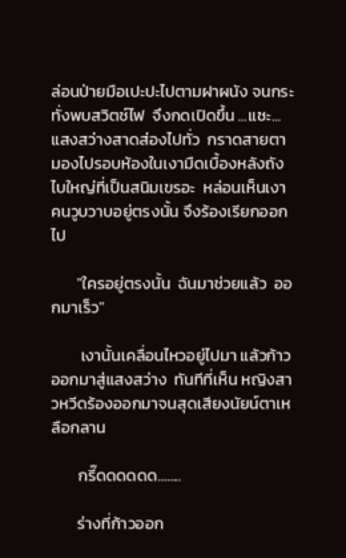ล่อนป่ายมือเปะปะไปตามฝาผนัง จนกระทั่งพบสวิตช์ไฟ  จึงกดเปิดขึ้น ...แชะ...แสงสว่างสาดส่องไปทั่ว  กราดสายตามองไปรอบห้องในเงามืดเบื้องหลังถังไบใหญ่ที่เป็นสนิมเขรอะ  หล่อนเห็นเงาคนวูบวาบอยู่ตรงนั้น จึงร้องเรียกออกไป

       "ใครอยู่ตรงนั้น  ฉันมาช่วยแล้ว  ออกมาเร็ว"

        เงานั้นเคลื่อนไหวอยู่ไปมา แล้วก้าวออกมาสู่แสงสว่าง  ทันทีที่เห็น หญิงสาวหวีดร้องออกมาจนสุดเสียงนัยน์ตาเหลือกลาน

       กรี๊ดดดดดด........

       ร่างที่ก้าวออก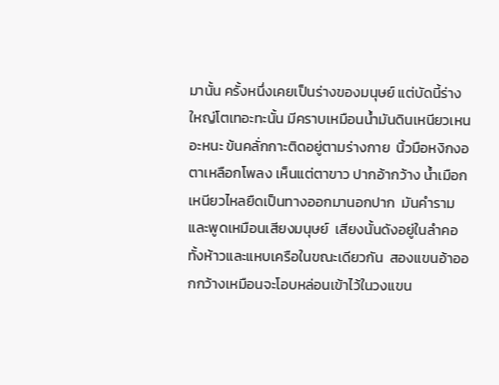มานั้น ครั้งหนึ่งเคยเป็นร่างของมนุษย์ แต่บัดนี้ร่างใหญ่โตเทอะทะนั้น มีคราบเหมือนน้ำมันดินเหนียวเหนอะหนะ ข้นคลั่กกาะติดอยู่ตามร่างกาย  นิ้วมือหงิกงอตาเหลือกโพลง เห็นแต่ตาขาว ปากอ้ากว้าง น้ำเมือกเหนียวไหลยืดเป็นทางออกมานอกปาก  มันคำราม  และพูดเหมือนเสียงมนุษย์  เสียงนั้นดังอยู่ในลำคอ ทั้งห้าวและแหบเครือในขณะเดียวกัน  สองแขนอ้าออกกว้างเหมือนจะโอบหล่อนเข้าไว้ในวงแขน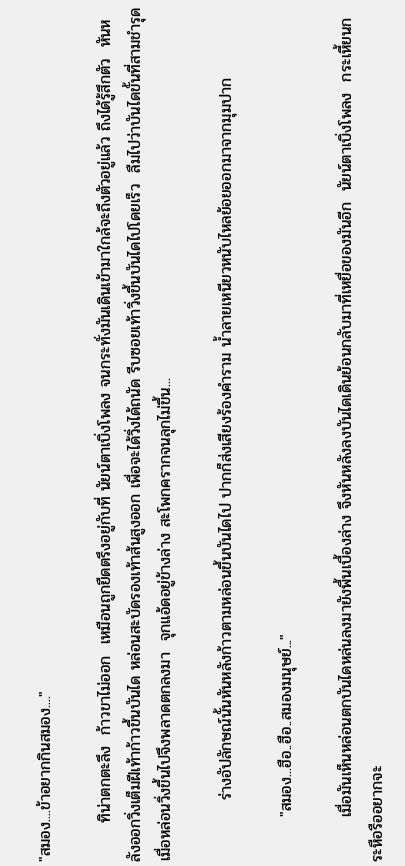"สมอง....ข้าอยากกินสมอง...."

       ทิน่าตกตะลึง  ก้าวขาไม่ออก  เหมือนถูกยืดตรึงอยู่กับที่ นัยน์ตาเบิ่งโพลง จนกระทั่งมันเดินเข้ามาใกล้จะถึงตัวอยู่แล้ว ถึงได้รู้สึกตัว  หันหลังออกวิ่งเต็มฝีเท้าก้าวขึ้นบันได หล่อนสะบัดรองเท้าส้นสูงออก เพื่อจะได้วิ่งได้ถนัด รีบซอยเท้าวิ่งขึ้นบันไดไปโดยเร็ว  ลืมไปว่าบันไดขั้นที่สามชำรุด  เมื่อหล่อนวิ่งขึ้นไปจึงพลาดตกลงมา  จุกแอ้ดอยู่ข้างล่าง สะโพกครากจนลุกไม่ขึ้น...

           ร่างอัปลักษณ์นั้นหันหลังก้าวตามหล่อนขึ้นบันไดไป ปากก็ส่งเสียงร้องคำราม น้ำลายเหนียวหนับไหลย้อยออกมาจากมุมปาก

        "สมอง...ฮือ..ฮือ..สมองมนุษย์..."

        เมื่อมันเห็นหล่อนตกบันไดหล่นลงมายังพื้นเบื้องล่าง จึงหันหลังลงบันไดเดินย้อนกลับมาที่เหยื่อของมันอีก  นัยน์ตาเบิ่งโพลง  กระเหี้ยนกระหือรืออยากจะ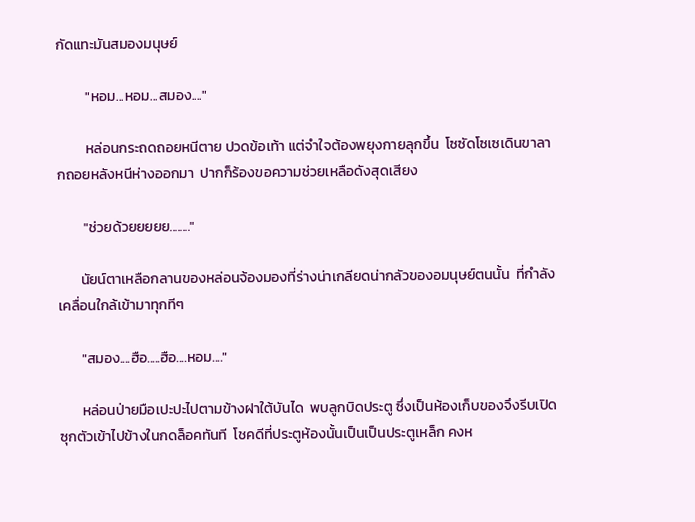กัดแทะมันสมองมนุษย์

         "หอม...หอม...สมอง...."

         หล่อนกระถดถอยหนีตาย ปวดข้อเท้า แต่จำใจต้องพยุงกายลุกขึ้น  โซซัดโซเซเดินขาลากถอยหลังหนีห่างออกมา  ปากก็ร้องขอความช่วยเหลือดังสุดเสียง

        "ช่วยด้วยยยยย........"

       นัยน์ตาเหลือกลานของหล่อนจ้องมองที่ร่างน่าเกลียดน่ากลัวของอมนุษย์ตนนั้น  ที่กำลังเคลื่อนใกล้เข้ามาทุกทีๆ

       "สมอง....ฮือ.....ฮือ....หอม...."

       หล่อนป่ายมือเปะปะไปตามข้างฝาใต้บันได  พบลูกบิดประตู ซึ่งเป็นห้องเก็บของจึงรีบเปิด ซุกตัวเข้าไปข้างในกดล็อคทันที  โชคดีที่ประตูห้องนั้นเป็นเป็นประตูเหล็ก คงห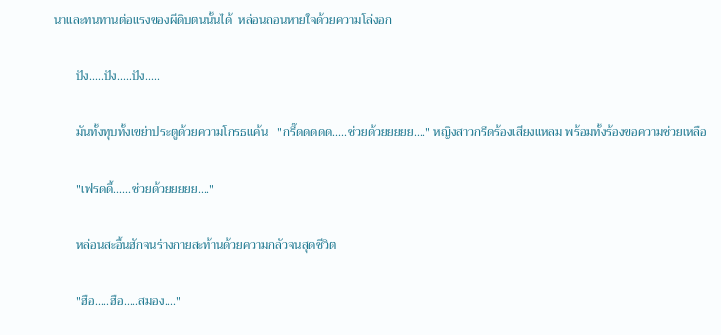นาและทนทานต่อแรงของผีดิบตนนั้นได้  หล่อนถอนหายใจด้วยความโล่งอก

       ปัง.....ปัง.....ปัง.....

       มันทั้งทุบทั้งเขย่าประตูด้วยความโกรธแค้น   "กรี๊ดดดดด.....ช่วยด้วยยยยย...." หญิงสาวกรีดร้องเสียงแหลม พร้อมทั้งร้องขอความช่วยเหลือ

       "เฟรดดี้......ช่วยด้วยยยยย...."

       หล่อนสะอื้นฮักจนร่างกายสะท้านด้วยความกลัวจนสุดชีวิต

       "ฮือ.....ฮือ.....สมอง...."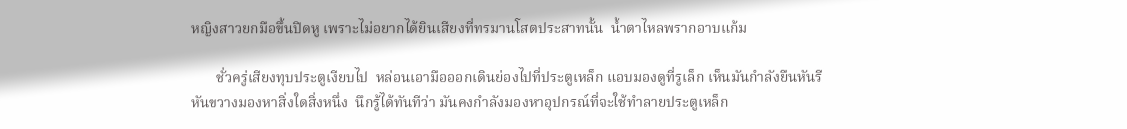หญิงสาวยกมือขึ้นปิดหู เพราะไม่อยากได้ยินเสียงที่ทรมานโสตประสาทนั้น  น้ำตาไหลพรากอาบแก้ม

       ชั่วครู่เสียงทุบประตูเงียบไป  หล่อนเอามือออกเดินย่องไปที่ประตูเหล็ก แอบมองดูที่รูเล็ก เห็นมันกำลังยืนหันรีหันขวางมองหาสิ่งใดสิ่งหนึ่ง  นึกรู้ได้ทันทีว่า มันคงกำลังมองหาอุปกรณ์ที่จะใช้ทำลายประตูเหล็ก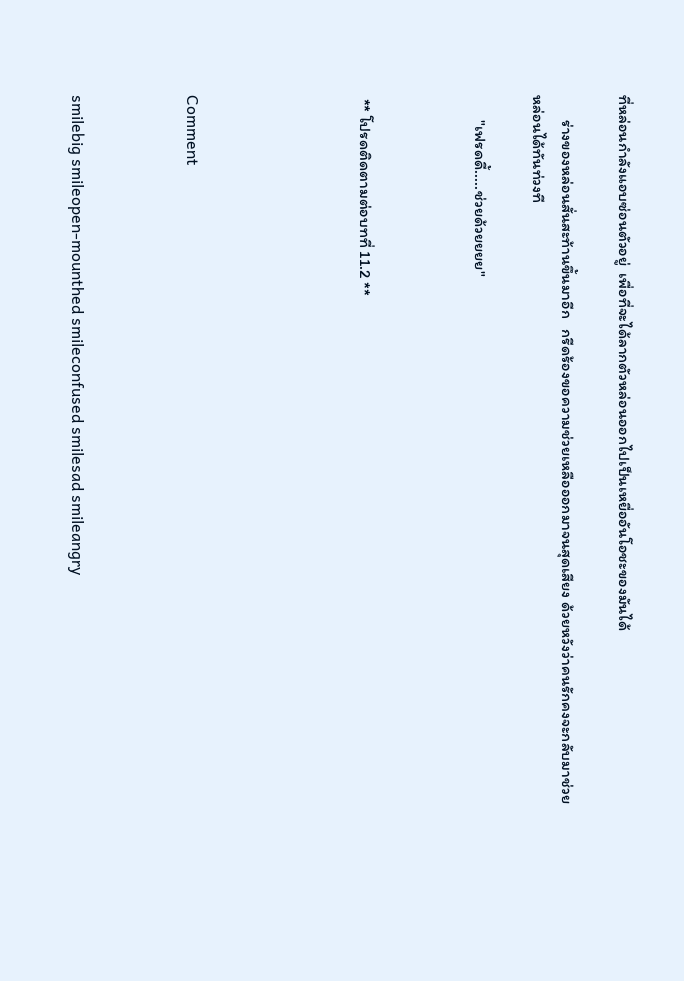ที่หล่อนกำลังแอบซ่อนตัวอยู่  เพื่อที่จะได้ลากตัวหล่อนออกไปเป็นเหยื่ออันโอชะของมันได้

       ร่างของหล่อนสั่นสะท้านขึ้นมาอีก   กรีดร้องขอความช่วยเหลือออกมาจนสุดเสียง ด้วยหวังว่าคนรักคงจะกลับมาช่วยหล่อนได้ทันท่วงที

       "เฟรดดี้.....ช่วยด้วยยยย"



 ** โปรดติดตามต่อบทที่ 11.2 **





Comment



smilebig smileopen-mounthed smileconfused smilesad smileangry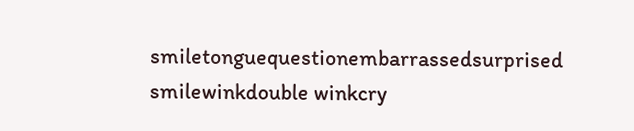smiletonguequestionembarrassedsurprised smilewinkdouble winkcry